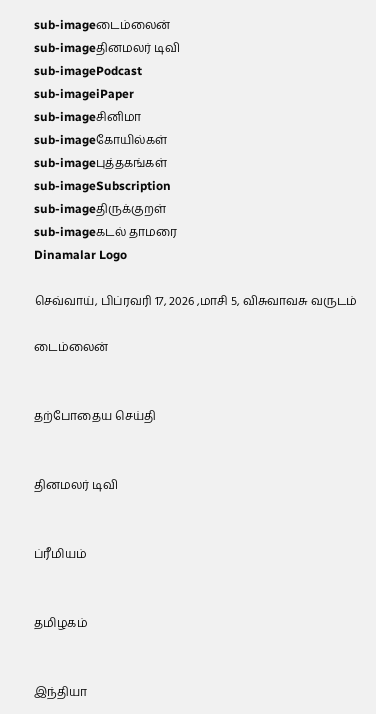sub-imageடைம்லைன்
sub-imageதினமலர் டிவி
sub-imagePodcast
sub-imageiPaper
sub-imageசினிமா
sub-imageகோயில்கள்
sub-imageபுத்தகங்கள்
sub-imageSubscription
sub-imageதிருக்குறள்
sub-imageகடல் தாமரை
Dinamalar Logo

செவ்வாய், பிப்ரவரி 17, 2026 ,மாசி 5, விசுவாவசு வருடம்

டைம்லைன்


தற்போதைய செய்தி


தினமலர் டிவி


ப்ரீமியம்


தமிழகம்


இந்தியா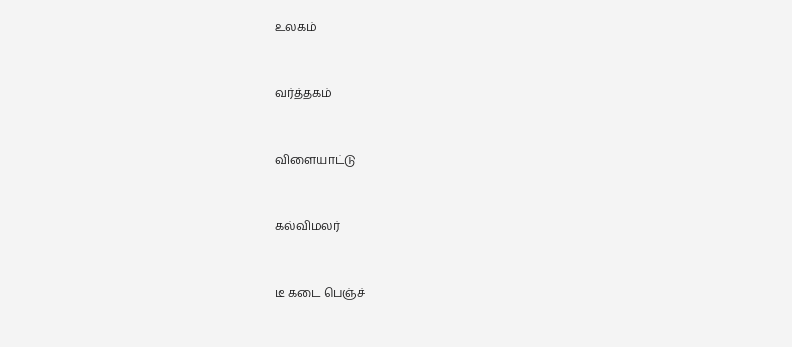உலகம்


வர்த்தகம்


விளையாட்டு


கல்விமலர்


டீ கடை பெஞ்ச்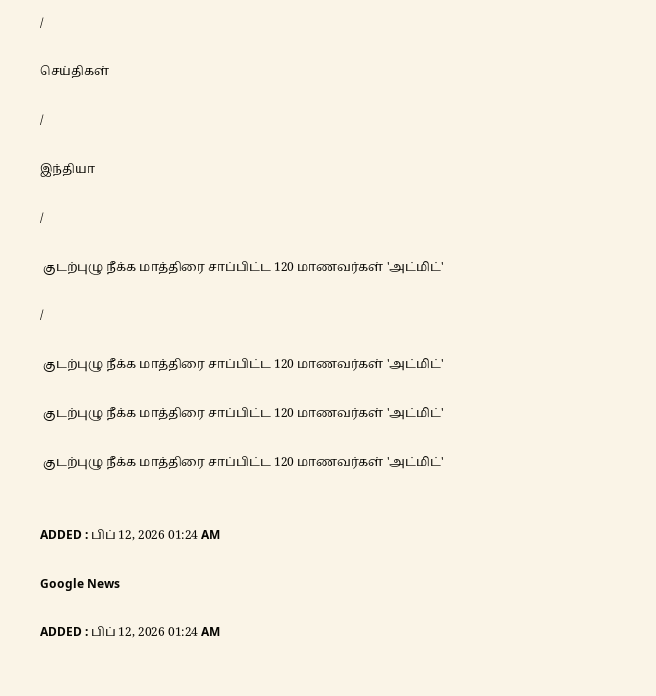/

செய்திகள்

/

இந்தியா

/

 குடற்புழு நீக்க மாத்திரை சாப்பிட்ட 120 மாணவர்கள் 'அட்மிட்'

/

 குடற்புழு நீக்க மாத்திரை சாப்பிட்ட 120 மாணவர்கள் 'அட்மிட்'

 குடற்புழு நீக்க மாத்திரை சாப்பிட்ட 120 மாணவர்கள் 'அட்மிட்'

 குடற்புழு நீக்க மாத்திரை சாப்பிட்ட 120 மாணவர்கள் 'அட்மிட்'


ADDED : பிப் 12, 2026 01:24 AM

Google News

ADDED : பிப் 12, 2026 01:24 AM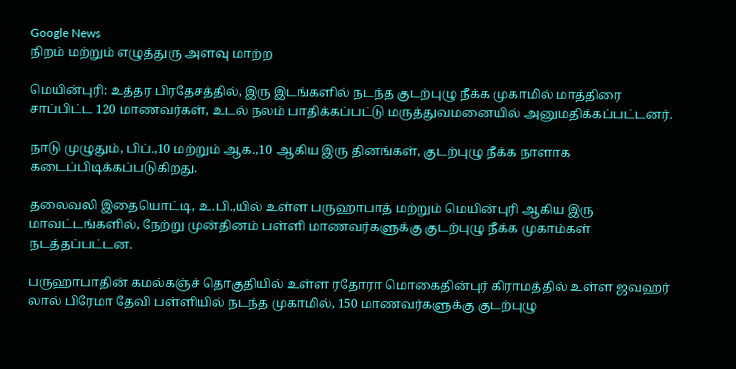Google News
நிறம் மற்றும் எழுத்துரு அளவு மாற்ற

மெயின்புரி: உத்தர பிரதேசத்தில், இரு இடங்களில் நடந்த குடற்புழு நீக்க முகாமில் மாத்திரை சாப்பிட்ட 120 மாணவர்கள், உடல் நலம் பாதிக்கப்பட்டு மருத்துவமனையில் அனுமதிக்கப்பட்டனர்.

நாடு முழுதும், பிப்.,10 மற்றும் ஆக.,10 ஆகிய இரு தினங்கள், குடற்புழு நீக்க நாளாக கடைப்பிடிக்கப்படுகிறது.

தலைவலி இதையொட்டி, உ.பி.,யில் உள்ள பருஹாபாத் மற்றும் மெயின்புரி ஆகிய இரு மாவட்டங்களில், நேற்று முன்தினம் பள்ளி மாணவர்களுக்கு குடற்புழு நீக்க முகாம்கள் நடத்தப்பட்டன.

பருஹாபாதின் கமல்கஞ்ச் தொகுதியில் உள்ள ரதோரா மொகைதின்புர் கிராமத்தில் உள்ள ஜவஹர் லால் பிரேமா தேவி பள்ளியில் நடந்த முகாமில், 150 மாணவர்களுக்கு குடற்புழு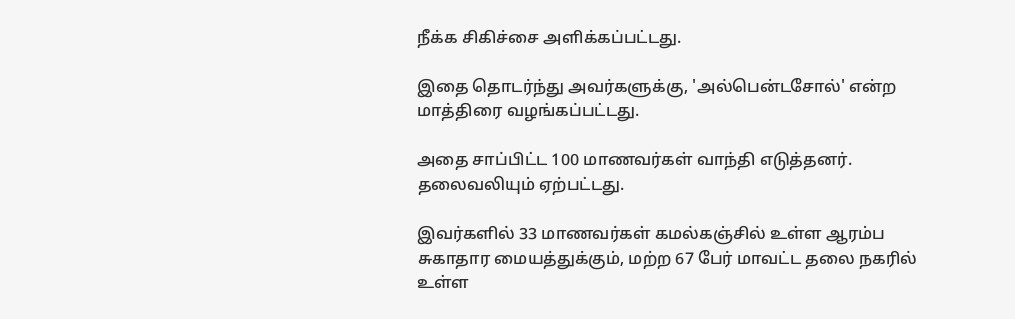நீக்க சிகிச்சை அளிக்கப்பட்டது.

இதை தொடர்ந்து அவர்களுக்கு, 'அல்பென்டசோல்' என்ற மாத்திரை வழங்கப்பட்டது.

அதை சாப்பிட்ட 100 மாணவர்கள் வாந்தி எடுத்தனர். தலைவலியும் ஏற்பட்டது.

இவர்களில் 33 மாணவர்கள் கமல்கஞ்சில் உள்ள ஆரம்ப சுகாதார மையத்துக்கும், மற்ற 67 பேர் மாவட்ட தலை நகரில் உள்ள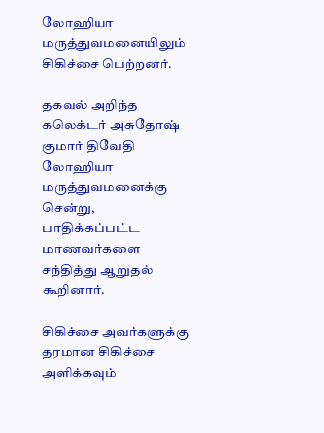லோஹியா மருத்துவமனையிலும் சிகிச்சை பெற்றனர்.

தகவல் அறிந்த கலெக்டர் அசுதோஷ் குமார் திவேதி லோஹியா மருத்துவமனைக்கு சென்று, பாதிக்கப்பட்ட மாணவர்களை சந்தித்து ஆறுதல் கூறினார்.

சிகிச்சை அவர்களுக்கு தரமான சிகிச்சை அளிக்கவும்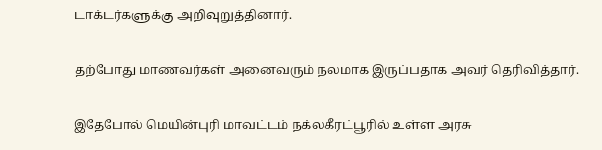டாக்டர்களுக்கு அறிவுறுத்தினார்.

தற்போது மாணவர்கள் அனைவரும் நலமாக இருப்பதாக அவர் தெரிவித்தார்.

இதேபோல் மெயின்புரி மாவட்டம் நக்லகீரட்பூரில் உள்ள அரசு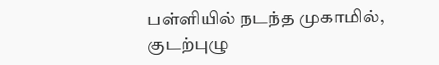பள்ளியில் நடந்த முகாமில், குடற்புழு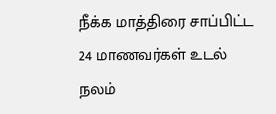நீக்க மாத்திரை சாப்பிட்ட 24 மாணவர்கள் உடல் நலம்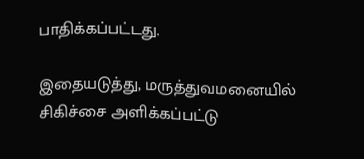பாதிக்கப்பட்டது.

இதையடுத்து, மருத்துவமனையில் சிகிச்சை அளிக்கப்பட்டு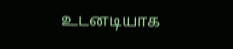உடனடியாக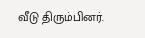வீடு திரும்பினர்.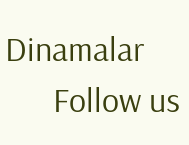Dinamalar
      Follow us